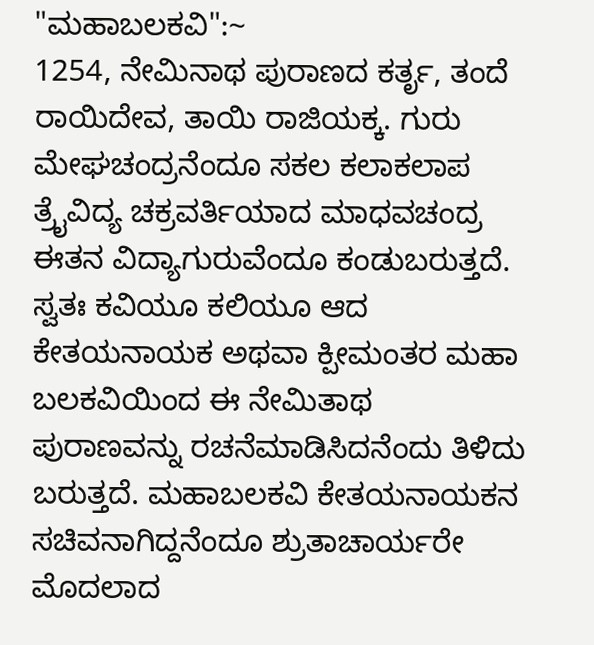"ಮಹಾಬಲಕವಿ":~
1254, ನೇಮಿನಾಥ ಪುರಾಣದ ಕರ್ತೃ, ತಂದೆ ರಾಯಿದೇವ, ತಾಯಿ ರಾಜಿಯಕ್ಕ. ಗುರು ಮೇಘಚಂದ್ರನೆಂದೂ ಸಕಲ ಕಲಾಕಲಾಪ ತ್ರೈವಿದ್ಯ ಚಕ್ರವರ್ತಿಯಾದ ಮಾಧವಚಂದ್ರ ಈತನ ವಿದ್ಯಾಗುರುವೆಂದೂ ಕಂಡುಬರುತ್ತದೆ. ಸ್ವತಃ ಕವಿಯೂ ಕಲಿಯೂ ಆದ ಕೇತಯನಾಯಕ ಅಥವಾ ಕ್ಪೀಮಂತರ ಮಹಾ ಬಲಕವಿಯಿಂದ ಈ ನೇಮಿತಾಥ ಪುರಾಣವನ್ನು ರಚನೆಮಾಡಿಸಿದನೆಂದು ತಿಳಿದು ಬರುತ್ತದೆ. ಮಹಾಬಲಕವಿ ಕೇತಯನಾಯಕನ ಸಚಿವನಾಗಿದ್ದನೆಂದೂ ಶ್ರುತಾಚಾರ್ಯರೇ ಮೊದಲಾದ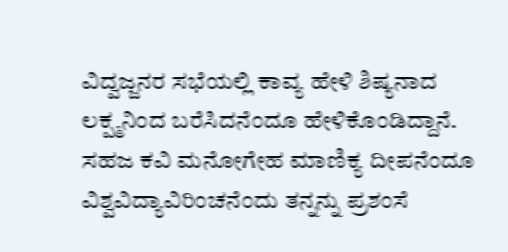ವಿದ್ವಜ್ಜನರ ಸಭೆಯಲ್ಲಿ ಕಾವ್ಯ ಹೇಳಿ ಶಿಷ್ಯನಾದ ಲಕ್ಪ್ಮನಿಂದ ಬರೆಸಿದನೆಂದೂ ಹೇಳಿಕೊಂಡಿದ್ದಾನೆ. ಸಹಜ ಕವಿ ಮನೋಗೇಹ ಮಾಣಿಕ್ಯ ದೀಪನೆಂದೂ ವಿಶ್ವವಿದ್ಯಾವಿರಿಂಚನೆಂದು ತನ್ನನ್ನು ಪ್ರಶಂಸೆ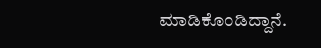ಮಾಡಿಕೊಂಡಿದ್ದಾನೆ.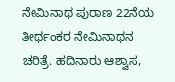ನೇಮಿನಾಥ ಪುರಾಣ 22ನೆಯ ತೀರ್ಥಂಕರ ನೇಮಿನಾಥನ ಚರಿತ್ರೆ. ಹದಿನಾರು ಆಶ್ವಾಸ,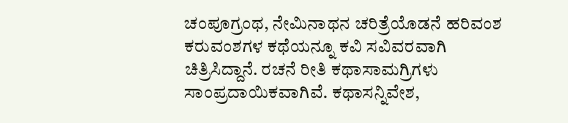ಚಂಪೂಗ್ರಂಥ, ನೇಮಿನಾಥನ ಚರಿತ್ರೆಯೊಡನೆ ಹರಿವಂಶ ಕರುವಂಶಗಳ ಕಥೆಯನ್ನೂ ಕವಿ ಸವಿವರವಾಗಿ ಚಿತ್ರಿಸಿದ್ದಾನೆ. ರಚನೆ ರೀತಿ ಕಥಾಸಾಮಗ್ರಿಗಳು ಸಾಂಪ್ರದಾಯಿಕವಾಗಿವೆ. ಕಥಾಸನ್ನಿವೇಶ,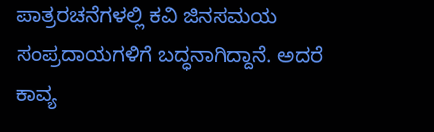ಪಾತ್ರರಚನೆಗಳಲ್ಲಿ ಕವಿ ಜಿನಸಮಯ ಸಂಪ್ರದಾಯಗಳಿಗೆ ಬದ್ಧನಾಗಿದ್ದಾನೆ. ಅದರೆ ಕಾವ್ಯ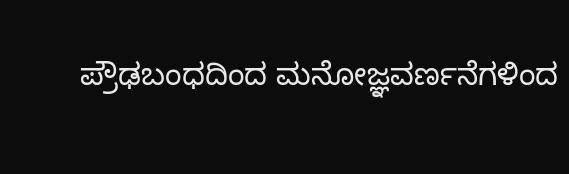ಪ್ರೌಢಬಂಧದಿಂದ ಮನೋಜ್ಞವರ್ಣನೆಗಳಿಂದ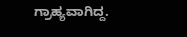ಗ್ರಾಹ್ಯವಾಗಿದ್ದ.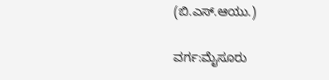(ಬಿ.ಎಸ್.ಆಯು.)

ವರ್ಗ:ಮೈಸೂರು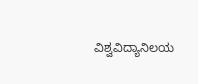ವಿಶ್ವವಿದ್ಯಾನಿಲಯ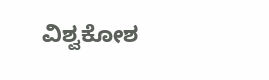ವಿಶ್ವಕೋಶ